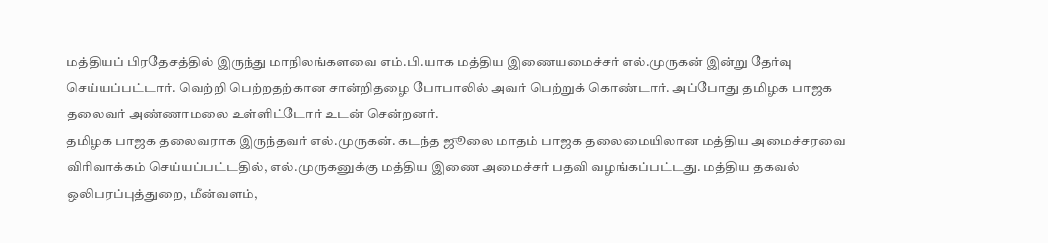மத்தியப் பிரதேசத்தில் இருந்து மாநிலங்களவை எம்.பி.யாக மத்திய இணையமைச்சர் எல்.முருகன் இன்று தேர்வு செய்யப்பட்டார். வெற்றி பெற்றதற்கான சான்றிதழை போபாலில் அவர் பெற்றுக் கொண்டார். அப்போது தமிழக பாஜக தலைவர் அண்ணாமலை உள்ளிட்டோர் உடன் சென்றனர்.
தமிழக பாஜக தலைவராக இருந்தவர் எல்.முருகன். கடந்த ஜூலை மாதம் பாஜக தலைமையிலான மத்திய அமைச்சரவை விரிவாக்கம் செய்யப்பட்டதில், எல்.முருகனுக்கு மத்திய இணை அமைச்சர் பதவி வழங்கப்பட்டது. மத்திய தகவல் ஒலிபரப்புத்துறை, மீன்வளம்,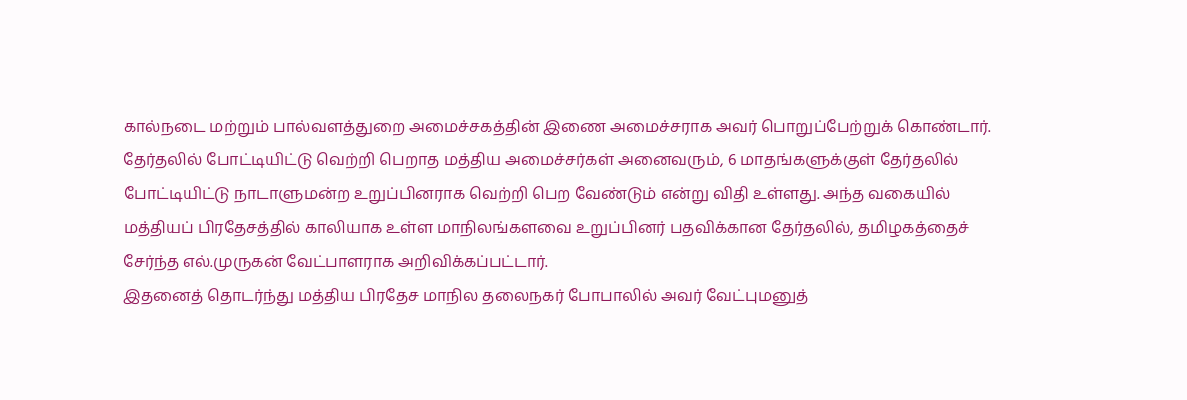கால்நடை மற்றும் பால்வளத்துறை அமைச்சகத்தின் இணை அமைச்சராக அவர் பொறுப்பேற்றுக் கொண்டார்.
தேர்தலில் போட்டியிட்டு வெற்றி பெறாத மத்திய அமைச்சர்கள் அனைவரும், 6 மாதங்களுக்குள் தேர்தலில் போட்டியிட்டு நாடாளுமன்ற உறுப்பினராக வெற்றி பெற வேண்டும் என்று விதி உள்ளது. அந்த வகையில் மத்தியப் பிரதேசத்தில் காலியாக உள்ள மாநிலங்களவை உறுப்பினர் பதவிக்கான தேர்தலில், தமிழகத்தைச் சேர்ந்த எல்.முருகன் வேட்பாளராக அறிவிக்கப்பட்டார்.
இதனைத் தொடர்ந்து மத்திய பிரதேச மாநில தலைநகர் போபாலில் அவர் வேட்புமனுத்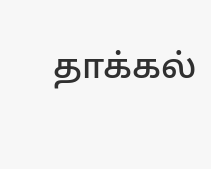தாக்கல்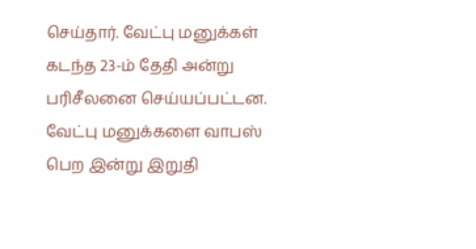செய்தார். வேட்பு மனுக்கள் கடந்த 23-ம் தேதி அன்று பரிசீலனை செய்யப்பட்டன.
வேட்பு மனுக்களை வாபஸ் பெற இன்று இறுதி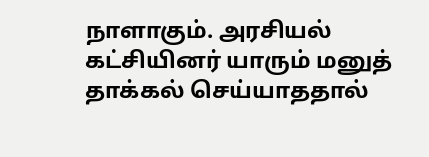நாளாகும். அரசியல் கட்சியினர் யாரும் மனுத் தாக்கல் செய்யாததால்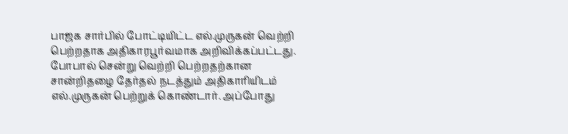பாஜக சார்பில் போட்டியிட்ட எல்.முருகன் வெற்றி பெற்றதாக அதிகாரபூர்வமாக அறிவிக்கப்பட்டது.
போபால் சென்று வெற்றி பெற்றதற்கான சான்றிதழை தேர்தல் நடத்தும் அதிகாரியிடம் எல்.முருகன் பெற்றுக் கொண்டார். அப்போது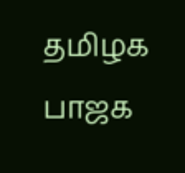தமிழக பாஜக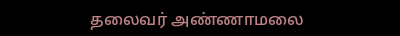தலைவர் அண்ணாமலை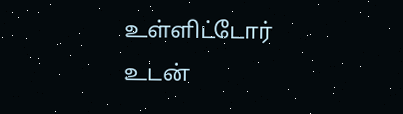உள்ளிட்டோர் உடன்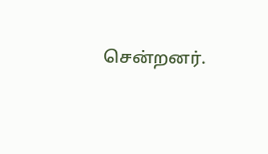சென்றனர்.